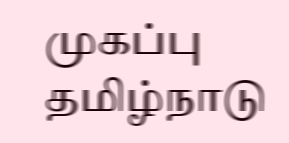முகப்பு
தமிழ்நாடு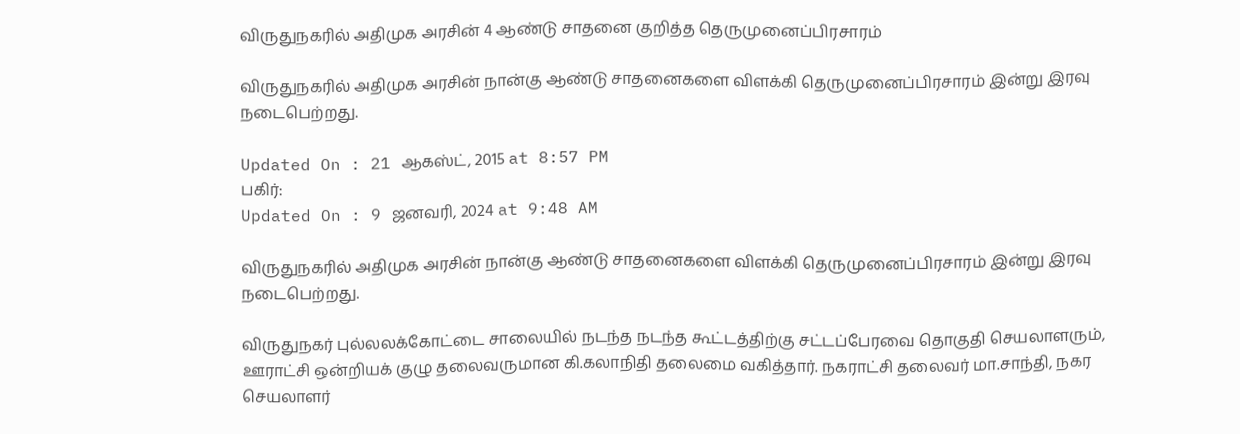விருதுநகரில் அதிமுக அரசின் 4 ஆண்டு சாதனை குறித்த தெருமுனைப்பிரசாரம்

விருதுநகரில் அதிமுக அரசின் நான்கு ஆண்டு சாதனைகளை விளக்கி தெருமுனைப்பிரசாரம் இன்று இரவு நடைபெற்றது.

Updated On : 21 ஆகஸ்ட், 2015 at 8:57 PM
பகிர்:
Updated On : 9 ஜனவரி, 2024 at 9:48 AM

விருதுநகரில் அதிமுக அரசின் நான்கு ஆண்டு சாதனைகளை விளக்கி தெருமுனைப்பிரசாரம் இன்று இரவு நடைபெற்றது.

விருதுநகர் புல்லலக்கோட்டை சாலையில் நடந்த நடந்த கூட்டத்திற்கு சட்டப்பேரவை தொகுதி செயலாளரும், ஊராட்சி ஒன்றியக் குழு தலைவருமான கி.கலாநிதி தலைமை வகித்தார். நகராட்சி தலைவர் மா.சாந்தி, நகர செயலாளர்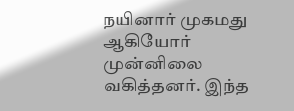நயினார் முகமது ஆகியோர் முன்னிலை வகித்தனர். இந்த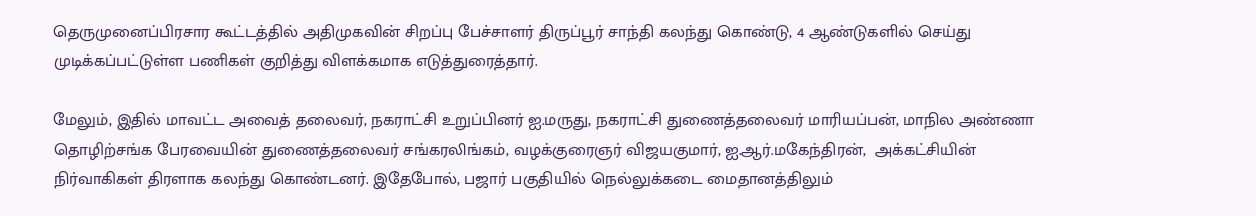தெருமுனைப்பிரசார கூட்டத்தில் அதிமுகவின் சிறப்பு பேச்சாளர் திருப்பூர் சாந்தி கலந்து கொண்டு, 4 ஆண்டுகளில் செய்து முடிக்கப்பட்டுள்ள பணிகள் குறித்து விளக்கமாக எடுத்துரைத்தார்.

மேலும், இதில் மாவட்ட அவைத் தலைவர், நகராட்சி உறுப்பினர் ஐ.மருது, நகராட்சி துணைத்தலைவர் மாரியப்பன், மாநில அண்ணா தொழிற்சங்க பேரவையின் துணைத்தலைவர் சங்கரலிங்கம், வழக்குரைஞர் விஜயகுமார், ஐ.ஆர்.மகேந்திரன்,  அக்கட்சியின் நிர்வாகிகள் திரளாக கலந்து கொண்டனர். இதேபோல், பஜார் பகுதியில் நெல்லுக்கடை மைதானத்திலும்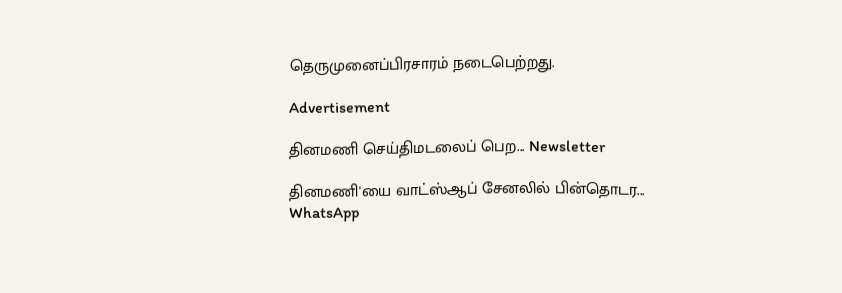தெருமுனைப்பிரசாரம் நடைபெற்றது.

Advertisement

தினமணி செய்திமடலைப் பெற... Newsletter

தினமணி'யை வாட்ஸ்ஆப் சேனலில் பின்தொடர... WhatsApp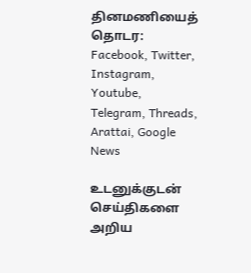தினமணியைத் தொடர: Facebook, Twitter, Instagram, Youtube, Telegram, Threads, Arattai, Google News

உடனுக்குடன் செய்திகளை அறிய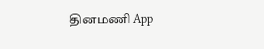தினமணி App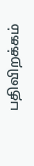பதிவிறக்கம்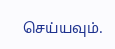செய்யவும்.